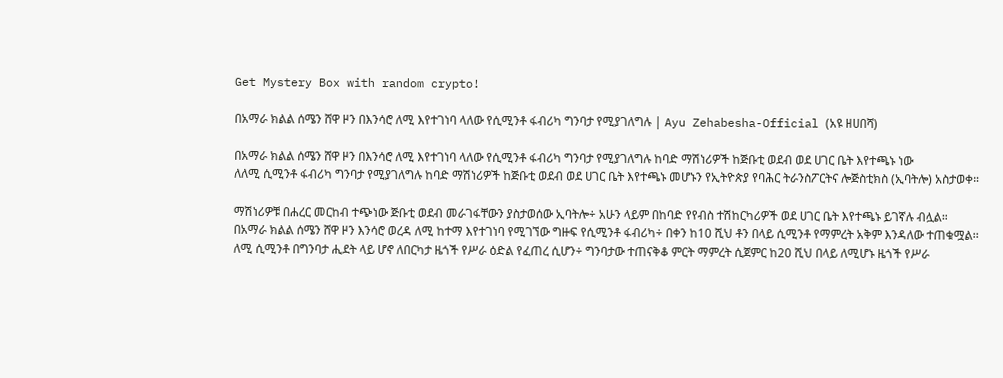Get Mystery Box with random crypto!

በአማራ ክልል ሰሜን ሸዋ ዞን በእንሳሮ ለሚ እየተገነባ ላለው የሲሚንቶ ፋብሪካ ግንባታ የሚያገለግሉ | Ayu Zehabesha-Official (አዩ ዘሀበሻ)

በአማራ ክልል ሰሜን ሸዋ ዞን በእንሳሮ ለሚ እየተገነባ ላለው የሲሚንቶ ፋብሪካ ግንባታ የሚያገለግሉ ከባድ ማሽነሪዎች ከጅቡቲ ወደብ ወደ ሀገር ቤት እየተጫኑ ነው
ለለሚ ሲሚንቶ ፋብሪካ ግንባታ የሚያገለግሉ ከባድ ማሽነሪዎች ከጅቡቲ ወደብ ወደ ሀገር ቤት እየተጫኑ መሆኑን የኢትዮጵያ የባሕር ትራንስፖርትና ሎጅስቲክስ (ኢባትሎ) አስታወቀ።

ማሽነሪዎቹ በሐረር መርከብ ተጭነው ጅቡቲ ወደብ መራገፋቸውን ያስታወሰው ኢባትሎ÷ አሁን ላይም በከባድ የየብስ ተሽከርካሪዎች ወደ ሀገር ቤት እየተጫኑ ይገኛሉ ብሏል።
በአማራ ክልል ሰሜን ሸዋ ዞን እንሳሮ ወረዳ ለሚ ከተማ እየተገነባ የሚገኘው ግዙፍ የሲሚንቶ ፋብሪካ÷ በቀን ከ10 ሺህ ቶን በላይ ሲሚንቶ የማምረት አቅም እንዳለው ተጠቁሟል፡፡
ለሚ ሲሚንቶ በግንባታ ሒደት ላይ ሆኖ ለበርካታ ዜጎች የሥራ ዕድል የፈጠረ ሲሆን÷ ግንባታው ተጠናቅቆ ምርት ማምረት ሲጀምር ከ20 ሺህ በላይ ለሚሆኑ ዜጎች የሥራ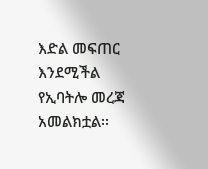እድል መፍጠር እንደሚችል የኢባትሎ መረጃ አመልክቷል፡፡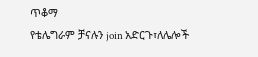ጥቆማ
የቴሌግራም ቻናሉን join አድርጉ፣ለሌሎች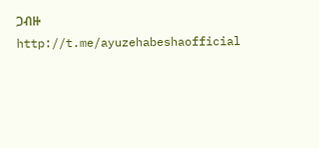ጋብዙ
http://t.me/ayuzehabeshaofficial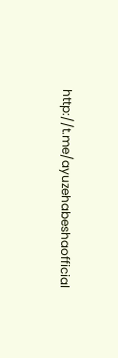http://t.me/ayuzehabeshaofficial